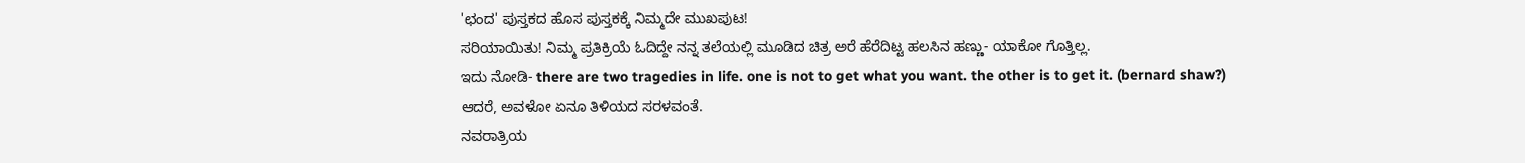'ಛಂದ' ಪುಸ್ತಕದ ಹೊಸ ಪುಸ್ತಕಕ್ಕೆ ನಿಮ್ಮದೇ ಮುಖಪುಟ!
ಸರಿಯಾಯಿತು! ನಿಮ್ಮ ಪ್ರತಿಕ್ರಿಯೆ ಓದಿದ್ದೇ ನನ್ನ ತಲೆಯಲ್ಲಿ ಮೂಡಿದ ಚಿತ್ರ ಅರೆ ಹೆರೆದಿಟ್ಟ ಹಲಸಿನ ಹಣ್ಣು- ಯಾಕೋ ಗೊತ್ತಿಲ್ಲ.
ಇದು ನೋಡಿ- there are two tragedies in life. one is not to get what you want. the other is to get it. (bernard shaw?)
ಆದರೆ, ಅವಳೋ ಏನೂ ತಿಳಿಯದ ಸರಳವಂತೆ.
ನವರಾತ್ರಿಯ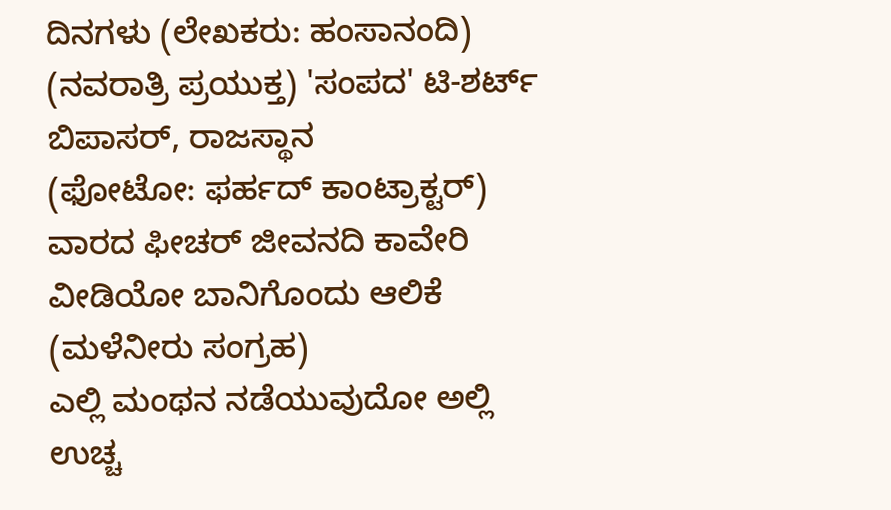ದಿನಗಳು (ಲೇಖಕರು: ಹಂಸಾನಂದಿ) (ನವರಾತ್ರಿ ಪ್ರಯುಕ್ತ) 'ಸಂಪದ' ಟಿ-ಶರ್ಟ್
ಬಿಪಾಸರ್, ರಾಜಸ್ಥಾನ
(ಫೋಟೋ: ಫರ್ಹದ್ ಕಾಂಟ್ರಾಕ್ಟರ್)
ವಾರದ ಫೀಚರ್ ಜೀವನದಿ ಕಾವೇರಿ
ವೀಡಿಯೋ ಬಾನಿಗೊಂದು ಆಲಿಕೆ (ಮಳೆನೀರು ಸಂಗ್ರಹ)
ಎಲ್ಲಿ ಮಂಥನ ನಡೆಯುವುದೋ ಅಲ್ಲಿ ಉಚ್ಚ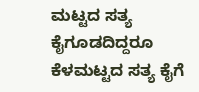ಮಟ್ಟದ ಸತ್ಯ ಕೈಗೂಡದಿದ್ದರೂ ಕೆಳಮಟ್ಟದ ಸತ್ಯ ಕೈಗೆ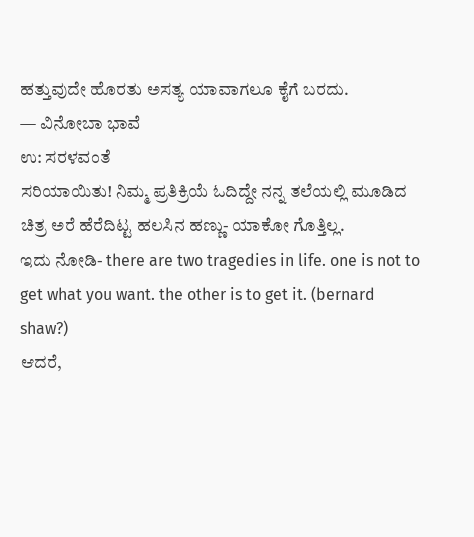ಹತ್ತುವುದೇ ಹೊರತು ಅಸತ್ಯ ಯಾವಾಗಲೂ ಕೈಗೆ ಬರದು.
— ವಿನೋಬಾ ಭಾವೆ
ಉ: ಸರಳವಂತೆ
ಸರಿಯಾಯಿತು! ನಿಮ್ಮ ಪ್ರತಿಕ್ರಿಯೆ ಓದಿದ್ದೇ ನನ್ನ ತಲೆಯಲ್ಲಿ ಮೂಡಿದ ಚಿತ್ರ ಅರೆ ಹೆರೆದಿಟ್ಟ ಹಲಸಿನ ಹಣ್ಣು- ಯಾಕೋ ಗೊತ್ತಿಲ್ಲ.
ಇದು ನೋಡಿ- there are two tragedies in life. one is not to get what you want. the other is to get it. (bernard shaw?)
ಆದರೆ,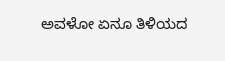ಅವಳೋ ಏನೂ ತಿಳಿಯದ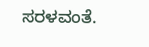ಸರಳವಂತೆ.